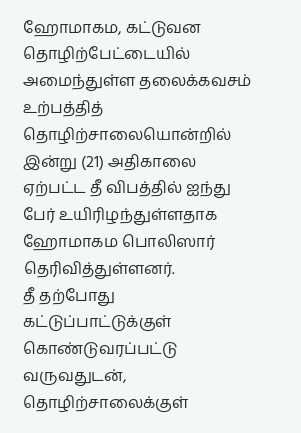ஹோமாகம, கட்டுவன தொழிற்பேட்டையில் அமைந்துள்ள தலைக்கவசம் உற்பத்தித் தொழிற்சாலையொன்றில் இன்று (21) அதிகாலை ஏற்பட்ட தீ விபத்தில் ஐந்து பேர் உயிரிழந்துள்ளதாக ஹோமாகம பொலிஸார் தெரிவித்துள்ளனர்.
தீ தற்போது கட்டுப்பாட்டுக்குள் கொண்டுவரப்பட்டு வருவதுடன், தொழிற்சாலைக்குள்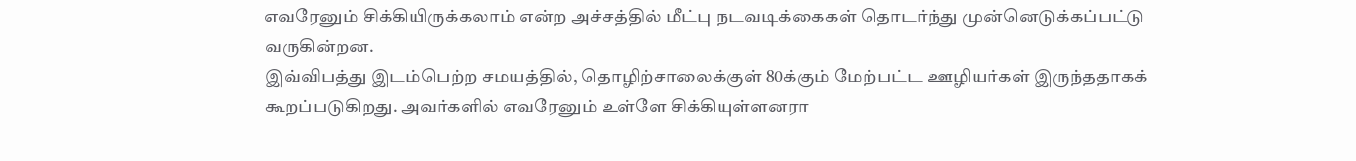எவரேனும் சிக்கியிருக்கலாம் என்ற அச்சத்தில் மீட்பு நடவடிக்கைகள் தொடர்ந்து முன்னெடுக்கப்பட்டு வருகின்றன.
இவ்விபத்து இடம்பெற்ற சமயத்தில், தொழிற்சாலைக்குள் 80க்கும் மேற்பட்ட ஊழியர்கள் இருந்ததாகக் கூறப்படுகிறது. அவர்களில் எவரேனும் உள்ளே சிக்கியுள்ளனரா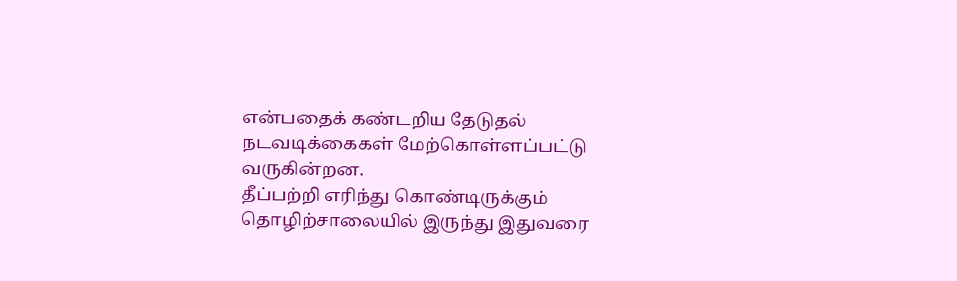என்பதைக் கண்டறிய தேடுதல் நடவடிக்கைகள் மேற்கொள்ளப்பட்டு வருகின்றன.
தீப்பற்றி எரிந்து கொண்டிருக்கும் தொழிற்சாலையில் இருந்து இதுவரை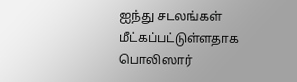ஐந்து சடலங்கள் மீட்கப்பட்டுள்ளதாக பொலிஸார்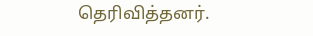தெரிவித்தனர்.